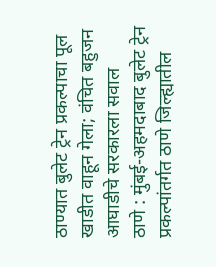ठाण्यात बुलेट ट्रेन प्रकल्पाचा पूल खाडीत वाहून गेला; वंचित बहुजन आघाडीचे सरकारला सवाल
ठाणे : मुंबई-अहमदाबाद बुलेट ट्रेन प्रकल्पांतर्गत ठाणे जिल्ह्यातील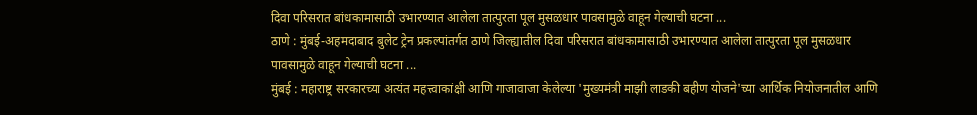दिवा परिसरात बांधकामासाठी उभारण्यात आलेला तात्पुरता पूल मुसळधार पावसामुळे वाहून गेल्याची घटना ...
ठाणे : मुंबई-अहमदाबाद बुलेट ट्रेन प्रकल्पांतर्गत ठाणे जिल्ह्यातील दिवा परिसरात बांधकामासाठी उभारण्यात आलेला तात्पुरता पूल मुसळधार पावसामुळे वाहून गेल्याची घटना ...
मुंबई : महाराष्ट्र सरकारच्या अत्यंत महत्त्वाकांक्षी आणि गाजावाजा केलेल्या 'मुख्यमंत्री माझी लाडकी बहीण योजने'च्या आर्थिक नियोजनातील आणि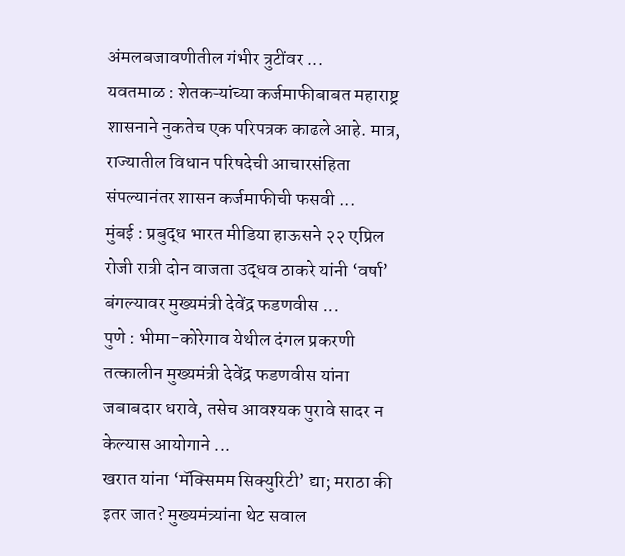अंमलबजावणीतील गंभीर त्रुटींवर ...
यवतमाळ : शेतकऱ्यांच्या कर्जमाफीबाबत महाराष्ट्र शासनाने नुकतेच एक परिपत्रक काढले आहे. मात्र, राज्यातील विधान परिषदेची आचारसंहिता संपल्यानंतर शासन कर्जमाफीची फसवी ...
मुंबई : प्रबुद्ध भारत मीडिया हाऊसने २२ एप्रिल रोजी रात्री दोन वाजता उद्धव ठाकरे यांनी ‘वर्षा’ बंगल्यावर मुख्यमंत्री देवेंद्र फडणवीस ...
पुणे : भीमा-कोरेगाव येथील दंगल प्रकरणी तत्कालीन मुख्यमंत्री देवेंद्र फडणवीस यांना जबाबदार धरावे, तसेच आवश्यक पुरावे सादर न केल्यास आयोगाने ...
खरात यांना ‘मॅक्सिमम सिक्युरिटी’ द्या; मराठा की इतर जात? मुख्यमंत्र्यांना थेट सवाल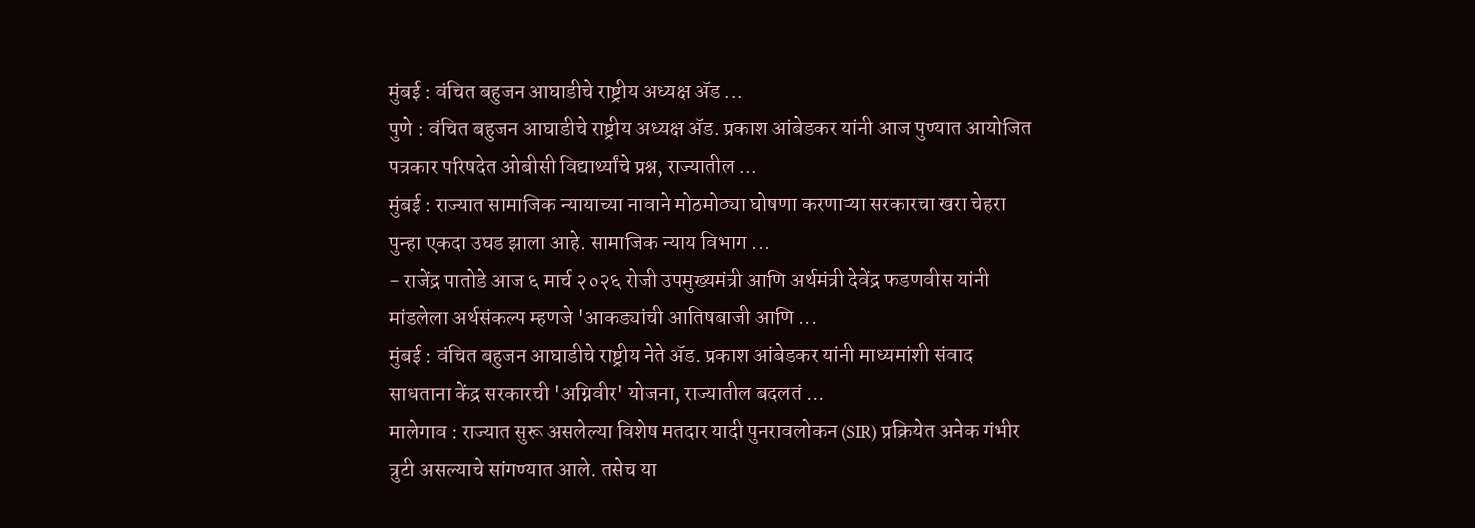मुंबई : वंचित बहुजन आघाडीचे राष्ट्रीय अध्यक्ष ॲड ...
पुणे : वंचित बहुजन आघाडीचे राष्ट्रीय अध्यक्ष ॲड. प्रकाश आंबेडकर यांनी आज पुण्यात आयोजित पत्रकार परिषदेत ओबीसी विद्यार्थ्यांचे प्रश्न, राज्यातील ...
मुंबई : राज्यात सामाजिक न्यायाच्या नावाने मोठमोठ्या घोषणा करणाऱ्या सरकारचा खरा चेहरा पुन्हा एकदा उघड झाला आहे. सामाजिक न्याय विभाग ...
- राजेंद्र पातोडे आज ६ मार्च २०२६ रोजी उपमुख्यमंत्री आणि अर्थमंत्री देवेंद्र फडणवीस यांनी मांडलेला अर्थसंकल्प म्हणजे 'आकड्यांची आतिषबाजी आणि ...
मुंबई : वंचित बहुजन आघाडीचे राष्ट्रीय नेते ॲड. प्रकाश आंबेडकर यांनी माध्यमांशी संवाद साधताना केंद्र सरकारची 'अग्निवीर' योजना, राज्यातील बदलतं ...
मालेगाव : राज्यात सुरू असलेल्या विशेष मतदार यादी पुनरावलोकन (SIR) प्रक्रियेत अनेक गंभीर त्रुटी असल्याचे सांगण्यात आले. तसेच या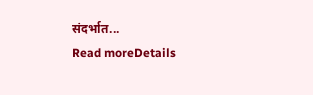संदर्भात...
Read moreDetails